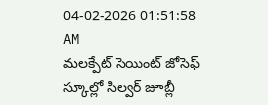04-02-2026 01:51:58 AM
మలక్పేట్ సెయింట్ జోసెఫ్ స్కూల్లో సిల్వర్ జూబ్లీ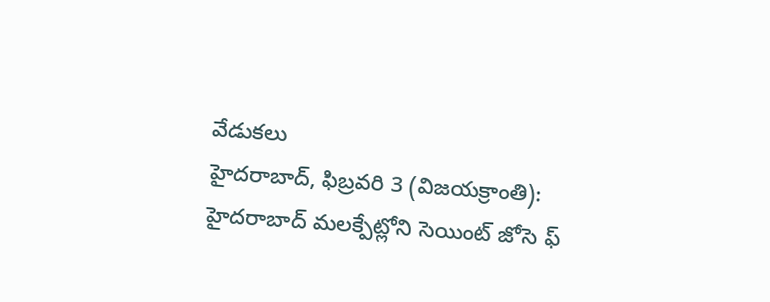వేడుకలు
హైదరాబాద్, ఫిబ్రవరి 3 (విజయక్రాంతి): హైదరాబాద్ మలక్పేట్లోని సెయింట్ జోసె ఫ్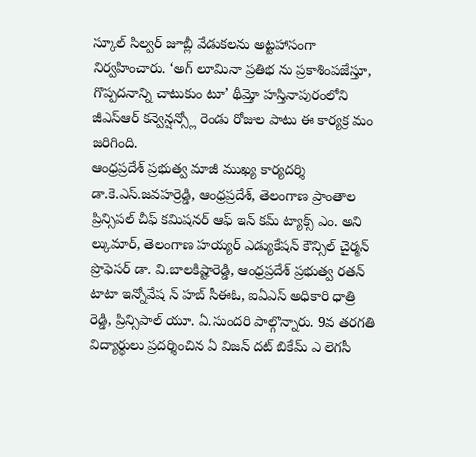స్కూల్ సిల్వర్ జూబ్లీ వేడుకలను అట్టహాసంగా నిర్వహించారు. ‘అగ్ లూమినా ప్రతిభ ను ప్రకాశింపజేస్తూ, గొప్పదనాన్ని చాటుకుం టూ’ థీమ్తో హస్తినాపురంలోని జీఎస్ఆర్ కన్వెన్షన్స్లో రెండు రోజుల పాటు ఈ కార్యక్ర మం జరిగింది.
ఆంధ్రప్రదేశ్ ప్రభుత్వ మాజీ ముఖ్య కార్యదర్శి డా.కె.ఎస్.జవహర్రెడ్డి, ఆంధ్రప్రదేశ్, తెలంగాణ ప్రాంతాల ప్రిన్సిపల్ చీఫ్ కమిషనర్ ఆఫ్ ఇన్ కమ్ ట్యాక్స్ ఎం. అని ల్కుమార్, తెలంగాణ హయ్యర్ ఎడ్యుకేషన్ కౌన్సిల్ చైర్మన్ ప్రొఫెసర్ డా. వి.బాలకిష్టారెడ్డి, ఆంధ్రప్రదేశ్ ప్రభుత్వ రతన్ టాటా ఇన్నోవేష న్ హబ్ సీఈఓ, ఐఏఎస్ అధికారి ధాత్రి రెడ్డి, ప్రిన్సిపాల్ యూ. ఏ.సుందరి పాల్గొన్నారు. 9వ తరగతి విద్యార్థులు ప్రదర్శించిన ఏ విజన్ దట్ బికేమ్ ఎ లెగసీ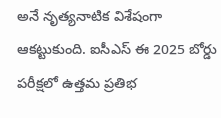అనే నృత్యనాటిక విశేషంగా ఆకట్టుకుంది. ఐసీఎస్ ఈ 2025 బోర్డు పరీక్షలో ఉత్తమ ప్రతిభ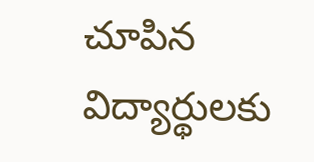చూపిన విద్యార్థులకు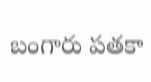బంగారు పతకా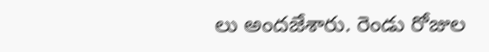లు అందజేశారు. రెండు రోజుల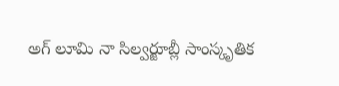అగ్ లూమి నా సిల్వర్జూబ్లీ సాంస్కృతిక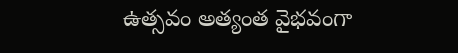ఉత్సవం అత్యంత వైభవంగా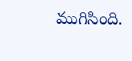ముగిసింది.